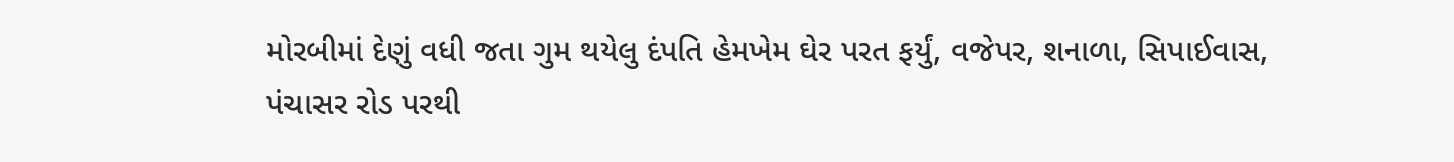મોરબીમાં દેણું વધી જતા ગુમ થયેલુ દંપતિ હેમખેમ ઘેર પરત ફર્યું, વજેપર, શનાળા, સિપાઈવાસ, પંચાસર રોડ પરથી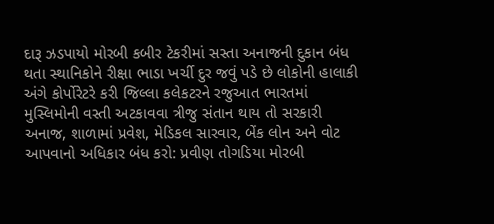દારૂ ઝડપાયો મોરબી કબીર ટેકરીમાં સસ્તા અનાજની દુકાન બંધ થતા સ્થાનિકોને રીક્ષા ભાડા ખર્ચી દુર જવું પડે છે લોકોની હાલાકી અંગે કોર્પોરેટરે કરી જિલ્લા કલેકટરને રજુઆત ભારતમાં મુસ્લિમોની વસ્તી અટકાવવા ત્રીજુ સંતાન થાય તો સરકારી અનાજ, શાળામાં પ્રવેશ, મેડિકલ સારવાર, બેંક લોન અને વોટ આપવાનો અધિકાર બંધ કરો: પ્રવીણ તોગડિયા મોરબી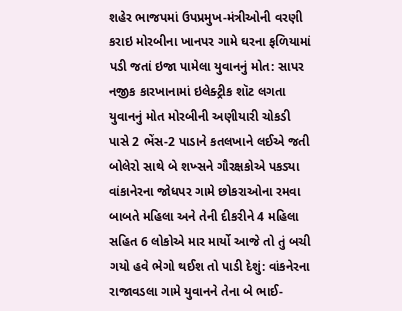શહેર ભાજપમાં ઉપપ્રમુખ-મંત્રીઓની વરણી કરાઇ મોરબીના ખાનપર ગામે ઘરના ફળિયામાં પડી જતાં ઇજા પામેલા યુવાનનું મોત: સાપર નજીક કારખાનામાં ઇલેક્ટ્રીક શૉટ લગતા યુવાનનું મોત મોરબીની અણીયારી ચોકડી પાસે 2 ભેંસ-2 પાડાને કતલખાને લઈએ જતી બોલેરો સાથે બે શખ્સને ગૌરક્ષકોએ પકડ્યા વાંકાનેરના જોધપર ગામે છોકરાઓના રમવા બાબતે મહિલા અને તેની દીકરીને 4 મહિલા સહિત 6 લોકોએ માર માર્યો આજે તો તું બચી ગયો હવે ભેગો થઈશ તો પાડી દેશું: વાંકનેરના રાજાવડલા ગામે યુવાનને તેના બે ભાઈ-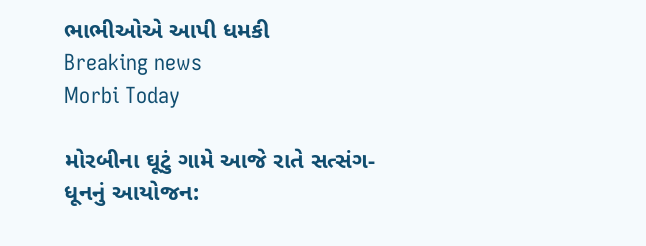ભાભીઓએ આપી ધમકી
Breaking news
Morbi Today

મોરબીના ઘૂટું ગામે આજે રાતે સત્સંગ-ધૂનનું આયોજન: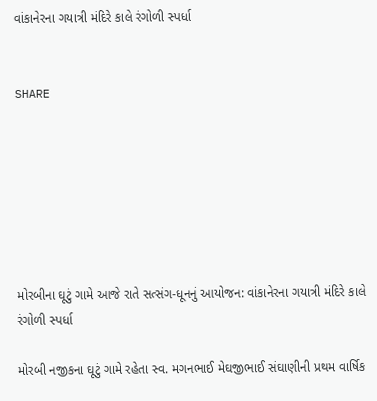વાંકાનેરના ગયાત્રી મંદિરે કાલે રંગોળી સ્પર્ધા


SHARE







મોરબીના ઘૂટું ગામે આજે રાતે સત્સંગ-ધૂનનું આયોજન: વાંકાનેરના ગયાત્રી મંદિરે કાલે રંગોળી સ્પર્ધા

મોરબી નજીકના ઘૂટું ગામે રહેતા સ્વ. મગનભાઈ મેઘજીભાઈ સંઘાણીની પ્રથમ વાર્ષિક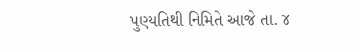પુણ્યતિથી નિમિતે આજે તા. ૪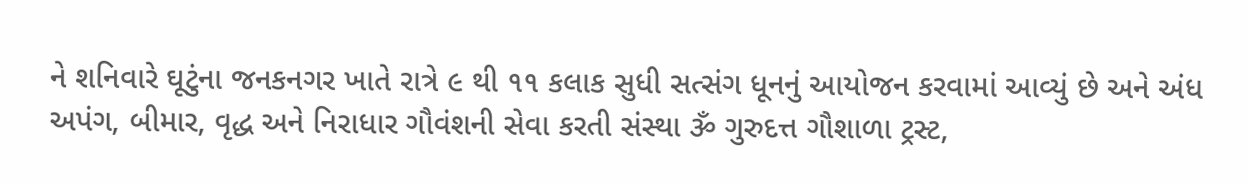ને શનિવારે ઘૂટુંના જનકનગર ખાતે રાત્રે ૯ થી ૧૧ કલાક સુધી સત્સંગ ધૂનનું આયોજન કરવામાં આવ્યું છે અને અંધ અપંગ, બીમાર, વૃદ્ધ અને નિરાધાર ગૌવંશની સેવા કરતી સંસ્થા ૐ ગુરુદત્ત ગૌશાળા ટ્રસ્ટ,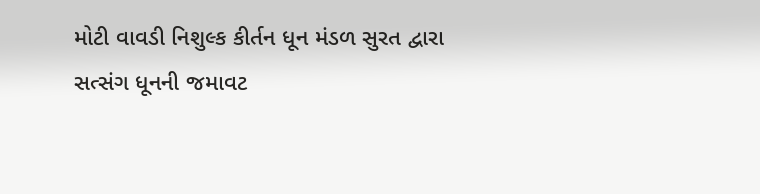મોટી વાવડી નિશુલ્ક કીર્તન ધૂન મંડળ સુરત દ્વારા સત્સંગ ધૂનની જમાવટ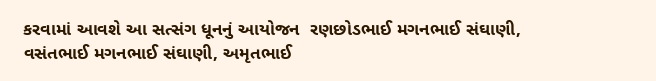કરવામાં આવશે આ સત્સંગ ધૂનનું આયોજન  રણછોડભાઈ મગનભાઈ સંઘાણી, વસંતભાઈ મગનભાઈ સંઘાણી, અમૃતભાઈ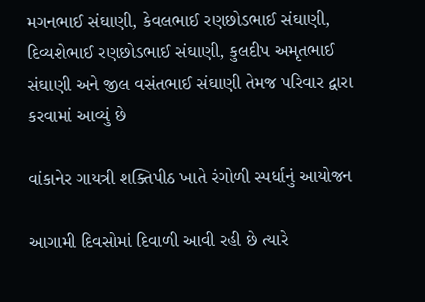મગનભાઈ સંઘાણી, કેવલભાઈ રણછોડભાઈ સંઘાણી, દિવ્યશેભાઈ રણછોડભાઈ સંઘાણી, કુલદીપ અમૃતભાઈ સંઘાણી અને જીલ વસંતભાઈ સંઘાણી તેમજ પરિવાર દ્વારા કરવામાં આવ્યું છે

વાંકાનેર ગાયત્રી શક્તિપીઠ ખાતે રંગોળી સ્પર્ધાનું આયોજન

આગામી દિવસોમાં દિવાળી આવી રહી છે ત્યારે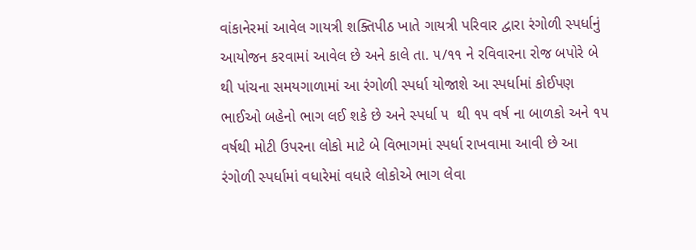વાંકાનેરમાં આવેલ ગાયત્રી શક્તિપીઠ ખાતે ગાયત્રી પરિવાર દ્વારા રંગોળી સ્પર્ધાનું આયોજન કરવામાં આવેલ છે અને કાલે તા. ૫/૧૧ ને રવિવારના રોજ બપોરે બે થી પાંચના સમયગાળામાં આ રંગોળી સ્પર્ધા યોજાશે આ સ્પર્ધામાં કોઈપણ ભાઈઓ બહેનો ભાગ લઈ શકે છે અને સ્પર્ધા ૫  થી ૧૫ વર્ષ ના બાળકો અને ૧૫ વર્ષથી મોટી ઉપરના લોકો માટે બે વિભાગમાં સ્પર્ધા રાખવામા આવી છે આ રંગોળી સ્પર્ધામાં વધારેમાં વધારે લોકોએ ભાગ લેવા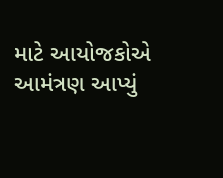માટે આયોજકોએ આમંત્રણ આપ્યું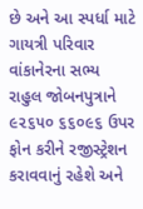છે અને આ સ્પર્ધા માટે ગાયત્રી પરિવાર વાંકાનેરના સભ્ય રાહુલ જોબનપુત્રાને ૯૨૬૫૦ ૬૬૦૯૬ ઉપર ફોન કરીને રજીસ્ટ્રેશન કરાવવાનું રહેશે અને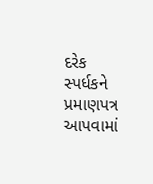દરેક સ્પર્ધકને પ્રમાણપત્ર આપવામાં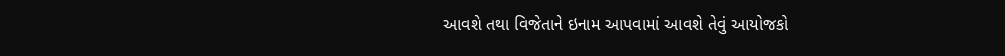આવશે તથા વિજેતાને ઇનામ આપવામાં આવશે તેવું આયોજકો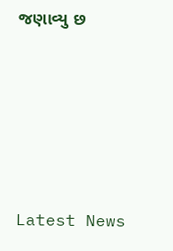જણાવ્યુ છ






Latest News